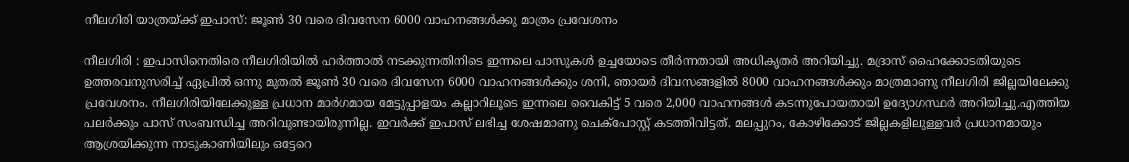നീലഗിരി യാത്രയ്ക്ക് ഇപാസ്: ജൂണ്‍ 30 വരെ ദിവസേന 6000 വാഹനങ്ങള്‍ക്കു മാത്രം പ്രവേശനം

നീലഗിരി : ഇപാസിനെതിരെ നീലഗിരിയില്‍ ഹര്‍ത്താല്‍ നടക്കുന്നതിനിടെ ഇന്നലെ പാസുകള്‍ ഉച്ചയോടെ തീര്‍ന്നതായി അധികൃതര്‍ അറിയിച്ചു. മദ്രാസ് ഹൈക്കോടതിയുടെ ഉത്തരവനുസരിച്ച് ഏപ്രില്‍ ഒന്നു മുതല്‍ ജൂണ്‍ 30 വരെ ദിവസേന 6000 വാഹനങ്ങള്‍ക്കും ശനി, ഞായര്‍ ദിവസങ്ങളില്‍ 8000 വാഹനങ്ങള്‍ക്കും മാത്രമാണു നീലഗിരി ജില്ലയിലേക്കു പ്രവേശനം. നീലഗിരിയിലേക്കുള്ള പ്രധാന മാര്‍ഗമായ മേട്ടുപ്പാളയം കല്ലാറിലൂടെ ഇന്നലെ വൈകിട്ട് 5 വരെ 2,000 വാഹനങ്ങള്‍ കടന്നുപോയതായി ഉദ്യോഗസ്ഥര്‍ അറിയിച്ചു.എത്തിയ പലര്‍ക്കും പാസ് സംബന്ധിച്ച അറിവുണ്ടായിരുന്നില്ല. ഇവര്‍ക്ക് ഇപാസ് ലഭിച്ച ശേഷമാണു ചെക്‌പോസ്റ്റ് കടത്തിവിട്ടത്. മലപ്പുറം, കോഴിക്കോട് ജില്ലകളിലുള്ളവര്‍ പ്രധാനമായും ആശ്രയിക്കുന്ന നാടുകാണിയിലും ഒട്ടേറെ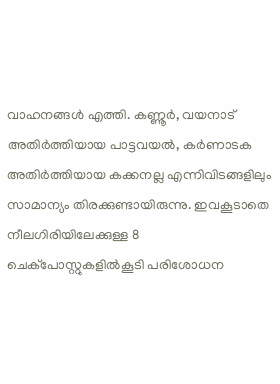വാഹനങ്ങള്‍ എത്തി. കണ്ണൂര്‍, വയനാട് അതിര്‍ത്തിയായ പാട്ടവയല്‍, കര്‍ണാടക അതിര്‍ത്തിയായ കക്കനല്ല എന്നിവിടങ്ങളിലും സാമാന്യം തിരക്കുണ്ടായിരുന്നു. ഇവകൂടാതെ നീലഗിരിയിലേക്കുള്ള 8 ചെക്‌പോസ്റ്റുകളില്‍കൂടി പരിശോധന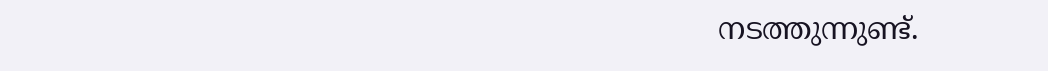നടത്തുന്നുണ്ട്.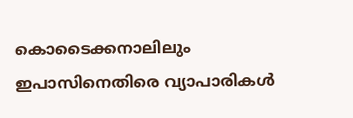കൊടൈക്കനാലിലും ഇപാസിനെതിരെ വ്യാപാരികള്‍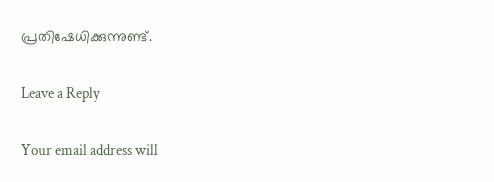പ്രതിഷേധിക്കുന്നുണ്ട്.

Leave a Reply

Your email address will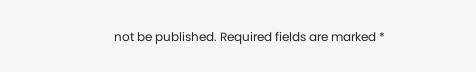not be published. Required fields are marked *